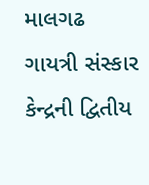માલગઢ ગાયત્રી સંસ્કાર કેન્દ્રની દ્વિતીય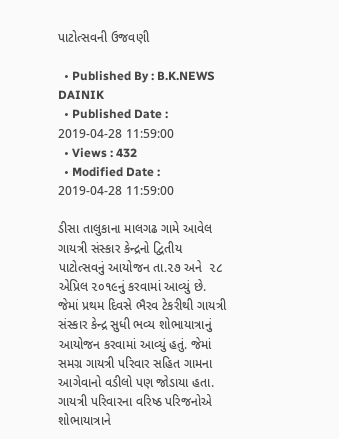પાટોત્સવની ઉજવણી

  • Published By : B.K.NEWS DAINIK
  • Published Date : 2019-04-28 11:59:00
  • Views : 432
  • Modified Date : 2019-04-28 11:59:00

ડીસા તાલુકાના માલગઢ ગામે આવેલ ગાયત્રી સંસ્કાર કેન્દ્રનો દ્વિતીય પાટોત્સવનું આયોજન તા.૨૭ અને  ૨૮ એપ્રિલ ૨૦૧૯નું કરવામાં આવ્યું છે. જેમાં પ્રથમ દિવસે ભૈરવ ટેકરીથી ગાયત્રી સંસ્કાર કેન્દ્ર સુધી ભવ્ય શોભાયાત્રાનું આયોજન કરવામાં આવ્યું હતું. જેમાં સમગ્ર ગાયત્રી પરિવાર સહિત ગામના આગેવાનો વડીલો પણ જોડાયા હતા.  ગાયત્રી પરિવારના વરિષ્ઠ પરિજનોએ  શોભાયાત્રાને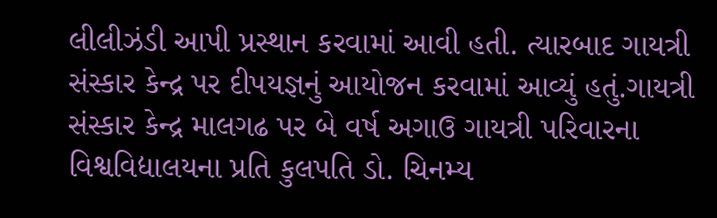લીલીઝંડી આપી પ્રસ્થાન કરવામાં આવી હતી. ત્યારબાદ ગાયત્રી સંસ્કાર કેન્દ્ર પર દીપયજ્ઞનું આયોજન કરવામાં આવ્યું હતું.ગાયત્રી સંસ્કાર કેન્દ્ર માલગઢ પર બે વર્ષ અગાઉ ગાયત્રી પરિવારના વિશ્વવિદ્યાલયના પ્રતિ કુલપતિ ડો. ચિનમ્ય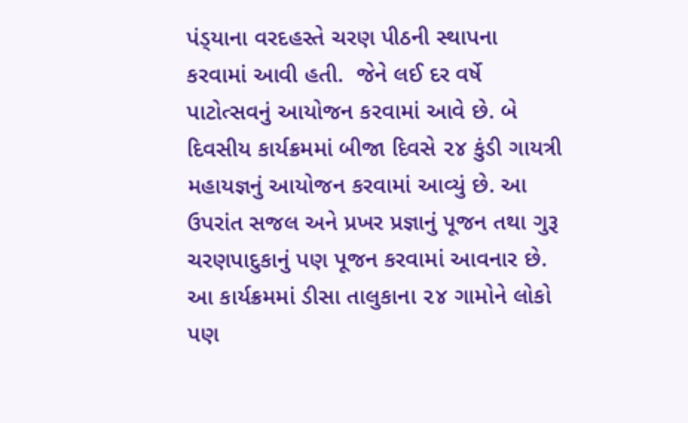પંડ્‌યાના વરદહસ્તે ચરણ પીઠની સ્થાપના કરવામાં આવી હતી.  જેને લઈ દર વર્ષે પાટોત્સવનું આયોજન કરવામાં આવે છે. બે દિવસીય કાર્યક્રમમાં બીજા દિવસે ૨૪ કુંડી ગાયત્રી મહાયજ્ઞનું આયોજન કરવામાં આવ્યું છે. આ ઉપરાંત સજલ અને પ્રખર પ્રજ્ઞાનું પૂજન તથા ગુરૂ ચરણપાદુકાનું પણ પૂજન કરવામાં આવનાર છે. આ કાર્યક્રમમાં ડીસા તાલુકાના ૨૪ ગામોને લોકો પણ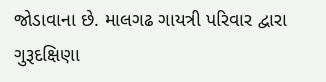જોડાવાના છે. માલગઢ ગાયત્રી પરિવાર દ્વારા ગુરૂદક્ષિણા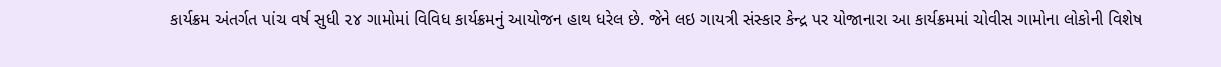કાર્યક્રમ અંતર્ગત પાંચ વર્ષ સુધી ૨૪ ગામોમાં વિવિધ કાર્યક્રમનું આયોજન હાથ ધરેલ છે. જેને લઇ ગાયત્રી સંસ્કાર કેન્દ્ર પર યોજાનારા આ કાર્યક્રમમાં ચોવીસ ગામોના લોકોની વિશેષ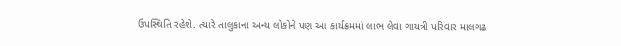ઉપસ્થિતિ રહેશે. ત્યારે તાલુકાના અન્ય લોકોને પણ આ કાર્યક્રમમાં લાભ લેવા ગાયત્રી પરિવાર માલગઢ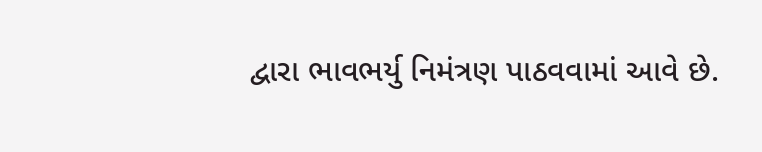દ્વારા ભાવભર્યુ નિમંત્રણ પાઠવવામાં આવે છે.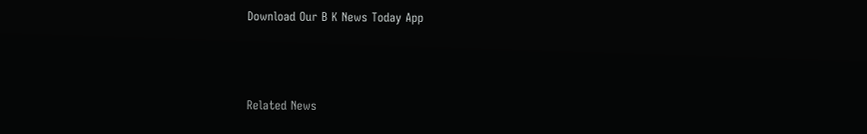Download Our B K News Today App



Related News